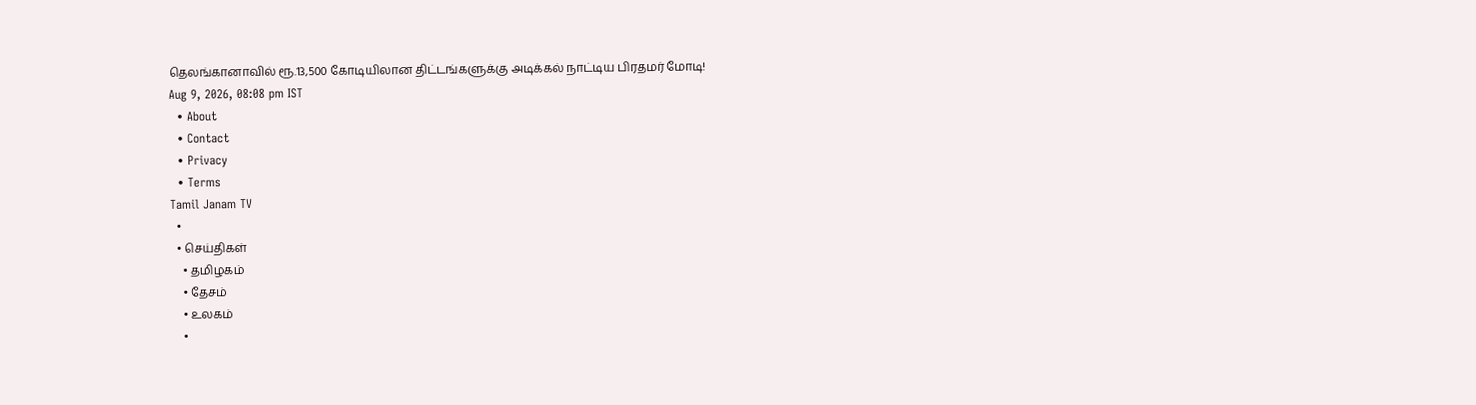தெலங்கானாவில் ரூ.13,500 கோடியிலான திட்டங்களுக்கு அடிக்கல் நாட்டிய பிரதமர் மோடி!
Aug 9, 2026, 08:08 pm IST
  • About
  • Contact
  • Privacy
  • Terms
Tamil Janam TV
  •
  • செய்திகள்
    • தமிழகம்
    • தேசம்
    • உலகம்
    •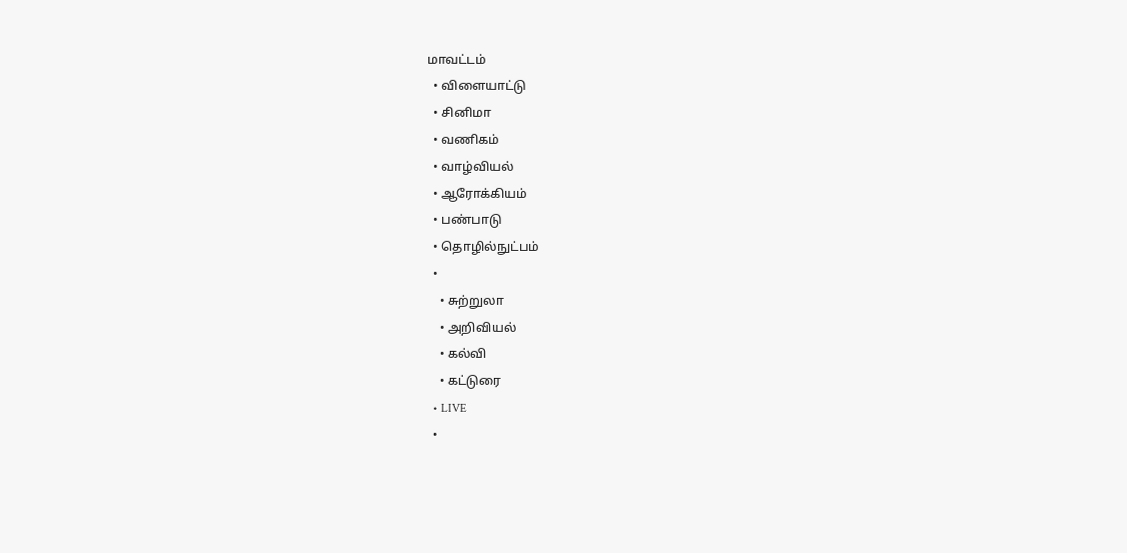மாவட்டம்
  • விளையாட்டு
  • சினிமா
  • வணிகம்
  • வாழ்வியல்
  • ஆரோக்கியம்
  • பண்பாடு
  • தொழில்நுட்பம்
  •
    • சுற்றுலா
    • அறிவியல்
    • கல்வி
    • கட்டுரை
  • LIVE
  •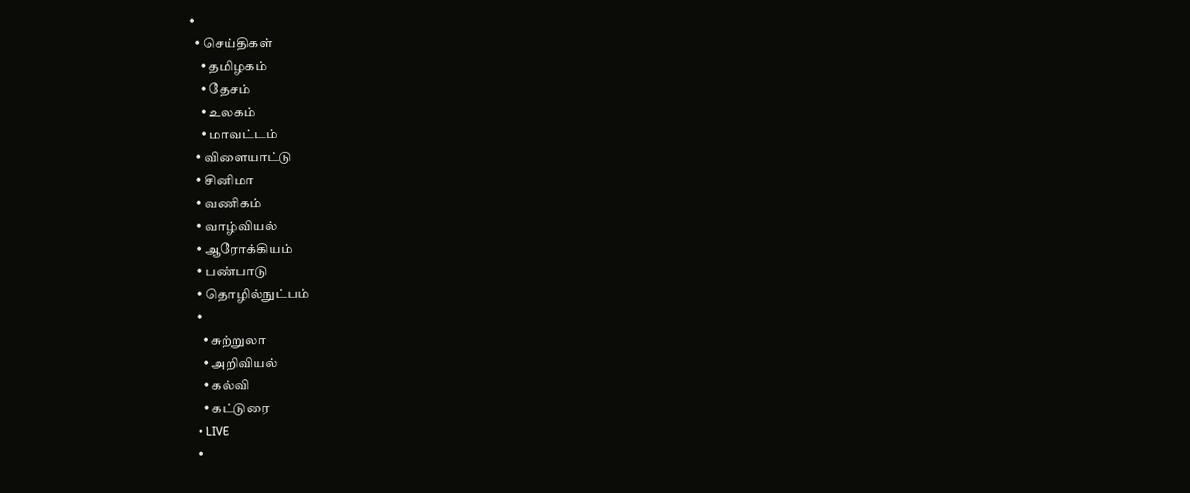•
  • செய்திகள்
    • தமிழகம்
    • தேசம்
    • உலகம்
    • மாவட்டம்
  • விளையாட்டு
  • சினிமா
  • வணிகம்
  • வாழ்வியல்
  • ஆரோக்கியம்
  • பண்பாடு
  • தொழில்நுட்பம்
  •
    • சுற்றுலா
    • அறிவியல்
    • கல்வி
    • கட்டுரை
  • LIVE
  •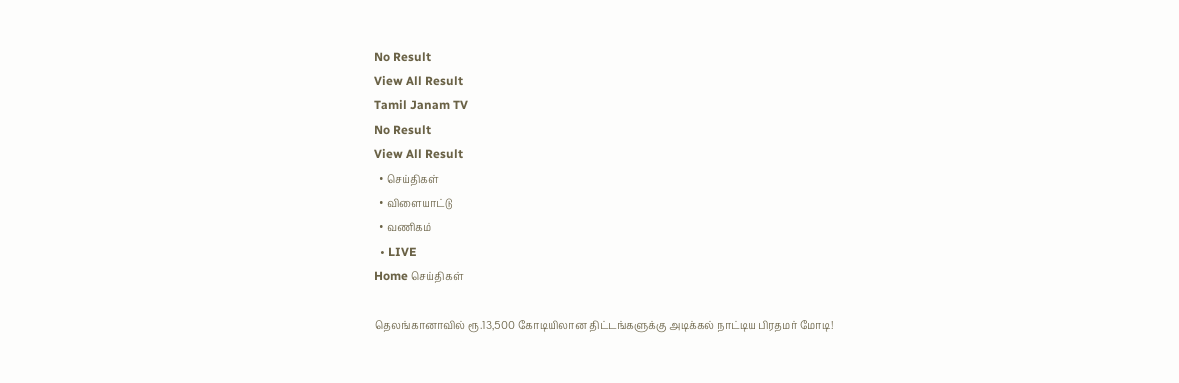No Result
View All Result
Tamil Janam TV
No Result
View All Result
  • செய்திகள்
  • விளையாட்டு
  • வணிகம்
  • LIVE
Home செய்திகள்

தெலங்கானாவில் ரூ.13,500 கோடியிலான திட்டங்களுக்கு அடிக்கல் நாட்டிய பிரதமர் மோடி!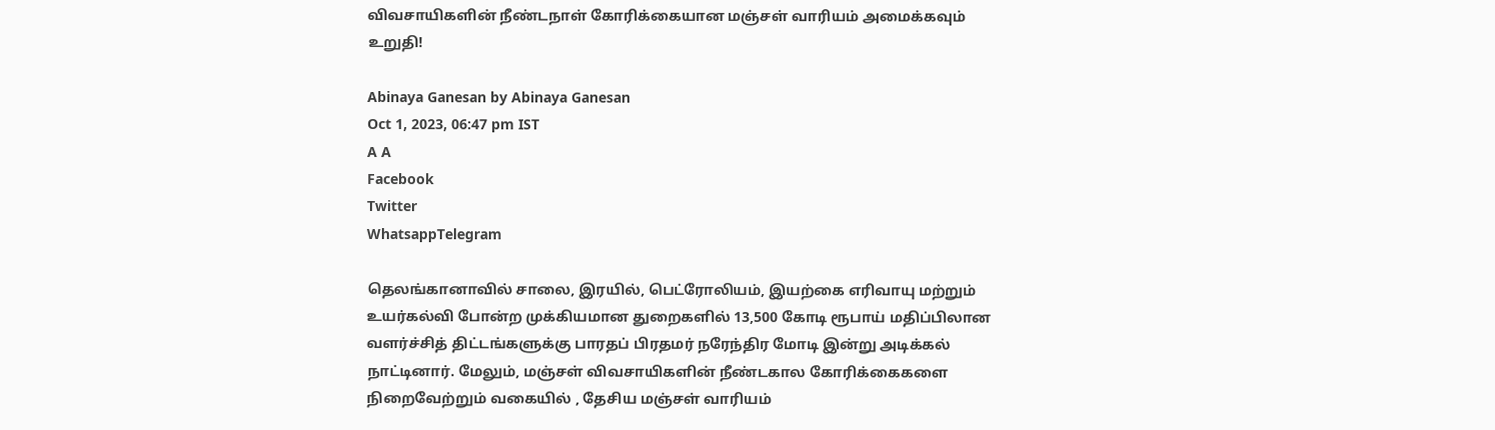விவசாயிகளின் நீண்டநாள் கோரிக்கையான மஞ்சள் வாரியம் அமைக்கவும் உறுதி!

Abinaya Ganesan by Abinaya Ganesan
Oct 1, 2023, 06:47 pm IST
A A
Facebook
Twitter
WhatsappTelegram

தெலங்கானாவில் சாலை, இரயில், பெட்ரோலியம், இயற்கை எரிவாயு மற்றும் உயர்கல்வி போன்ற முக்கியமான துறைகளில் 13,500 கோடி ரூபாய் மதிப்பிலான வளர்ச்சித் திட்டங்களுக்கு பாரதப் பிரதமர் நரேந்திர மோடி இன்று அடிக்கல் நாட்டினார். மேலும், மஞ்சள் விவசாயிகளின் நீண்டகால கோரிக்கைகளை நிறைவேற்றும் வகையில் , தேசிய மஞ்சள் வாரியம்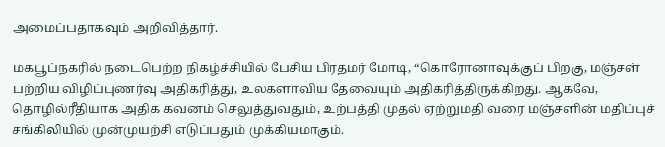அமைப்பதாகவும் அறிவித்தார்.

மகபூப்நகரில் நடைபெற்ற நிகழ்ச்சியில் பேசிய பிரதமர் மோடி, “கொரோனாவுக்குப் பிறகு, மஞ்சள் பற்றிய விழிப்புணர்வு அதிகரித்து, உலகளாவிய தேவையும் அதிகரித்திருக்கிறது. ஆகவே, தொழில்ரீதியாக அதிக கவனம் செலுத்துவதும், உற்பத்தி முதல் ஏற்றுமதி வரை மஞ்சளின் மதிப்புச் சங்கிலியில் முன்முயற்சி எடுப்பதும் முக்கியமாகும்.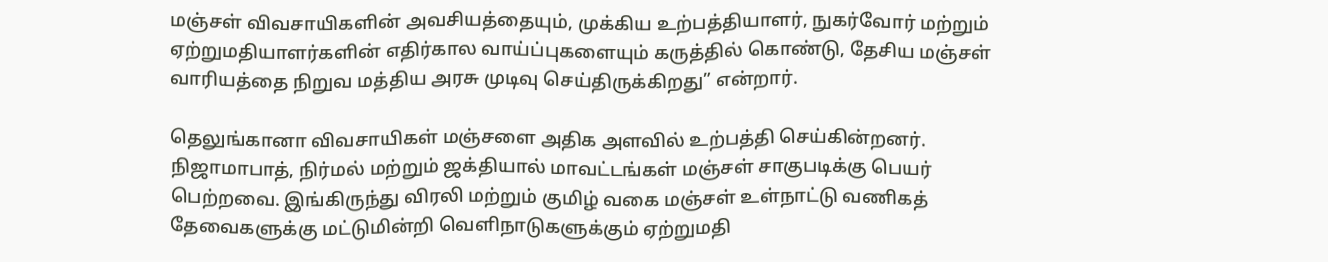மஞ்சள் விவசாயிகளின் அவசியத்தையும், முக்கிய உற்பத்தியாளர், நுகர்வோர் மற்றும் ஏற்றுமதியாளர்களின் எதிர்கால வாய்ப்புகளையும் கருத்தில் கொண்டு, தேசிய மஞ்சள் வாரியத்தை நிறுவ மத்திய அரசு முடிவு செய்திருக்கிறது” என்றார்.

தெலுங்கானா விவசாயிகள் மஞ்சளை அதிக அளவில் உற்பத்தி செய்கின்றனர். நிஜாமாபாத், நிர்மல் மற்றும் ஜக்தியால் மாவட்டங்கள் மஞ்சள் சாகுபடிக்கு பெயர் பெற்றவை. இங்கிருந்து விரலி மற்றும் குமிழ் வகை மஞ்சள் உள்நாட்டு வணிகத் தேவைகளுக்கு மட்டுமின்றி வெளிநாடுகளுக்கும் ஏற்றுமதி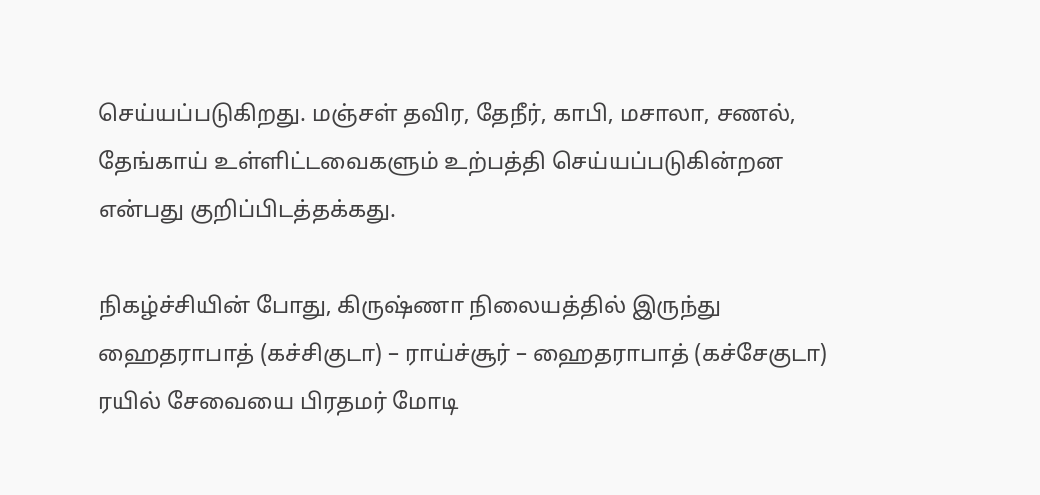செய்யப்படுகிறது. மஞ்சள் தவிர, தேநீர், காபி, மசாலா, சணல், தேங்காய் உள்ளிட்டவைகளும் உற்பத்தி செய்யப்படுகின்றன என்பது குறிப்பிடத்தக்கது.

நிகழ்ச்சியின் போது, கிருஷ்ணா நிலையத்தில் இருந்து ஹைதராபாத் (கச்சிகுடா) – ராய்ச்சூர் – ஹைதராபாத் (கச்சேகுடா) ரயில் சேவையை பிரதமர் மோடி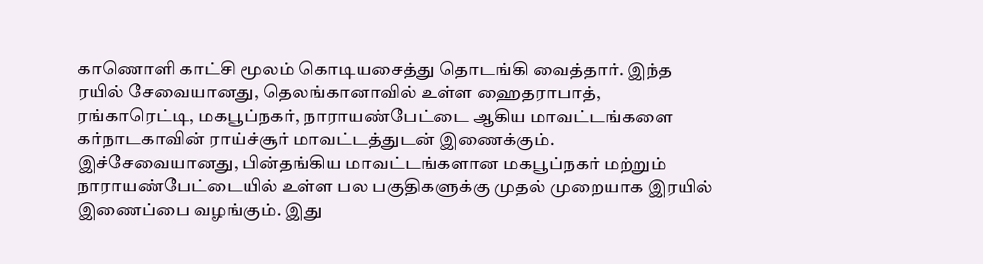காணொளி காட்சி மூலம் கொடியசைத்து தொடங்கி வைத்தார். இந்த ரயில் சேவையானது, தெலங்கானாவில் உள்ள ஹைதராபாத், ரங்காரெட்டி, மகபூப்நகர், நாராயண்பேட்டை ஆகிய மாவட்டங்களை கர்நாடகாவின் ராய்ச்சூர் மாவட்டத்துடன் இணைக்கும். இச்சேவையானது, பின்தங்கிய மாவட்டங்களான மகபூப்நகர் மற்றும் நாராயண்பேட்டையில் உள்ள பல பகுதிகளுக்கு முதல் முறையாக இரயில் இணைப்பை வழங்கும். இது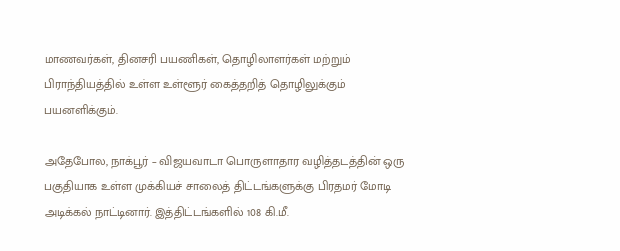மாணவர்கள், தினசரி பயணிகள், தொழிலாளர்கள் மற்றும் பிராந்தியத்தில் உள்ள உள்ளூர் கைத்தறித் தொழிலுக்கும் பயனளிக்கும்.

அதேபோல, நாக்பூர் – விஜயவாடா பொருளாதார வழித்தடத்தின் ஒரு பகுதியாக உள்ள முக்கியச் சாலைத் திட்டங்களுக்கு பிரதமர் மோடி அடிக்கல் நாட்டினார். இத்திட்டங்களில் 108 கி.மீ.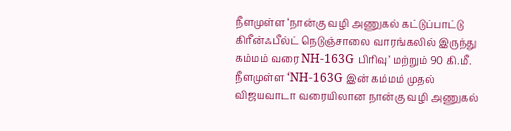நீளமுள்ள ‘நான்கு வழி அணுகல் கட்டுப்பாட்டு கிரீன்ஃபீல்ட் நெடுஞ்சாலை வாரங்கலில் இருந்து கம்மம் வரை NH-163G பிரிவு’ மற்றும் 90 கி.மீ. நீளமுள்ள ‘NH-163G இன் கம்மம் முதல் விஜயவாடா வரையிலான நான்கு வழி அணுகல்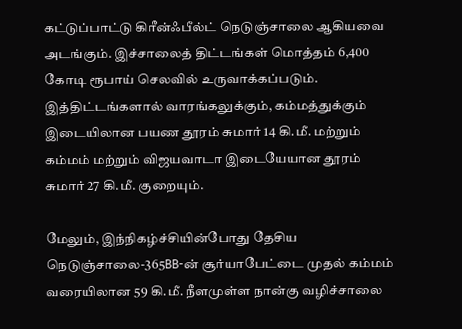கட்டுப்பாட்டு கிரீன்ஃபீல்ட் நெடுஞ்சாலை ஆகியவை அடங்கும். இச்சாலைத் திட்டங்கள் மொத்தம் 6,400 கோடி ரூபாய் செலவில் உருவாக்கப்படும். இத்திட்டங்களால் வாரங்கலுக்கும், கம்மத்துக்கும் இடையிலான பயண தூரம் சுமார் 14 கி.மீ. மற்றும் கம்மம் மற்றும் விஜயவாடா இடையேயான தூரம் சுமார் 27 கி.மீ. குறையும்.

மேலும், இந்நிகழ்ச்சியின்போது தேசிய நெடுஞ்சாலை-365BB-ன் சூர்யாபேட்டை முதல் கம்மம் வரையிலான 59 கி.மீ. நீளமுள்ள நான்கு வழிச்சாலை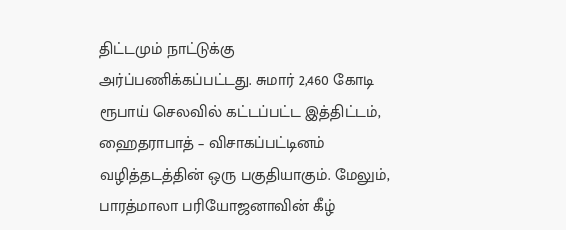திட்டமும் நாட்டுக்கு அர்ப்பணிக்கப்பட்டது. சுமார் 2,460 கோடி ரூபாய் செலவில் கட்டப்பட்ட இத்திட்டம், ஹைதராபாத் – விசாகப்பட்டினம் வழித்தடத்தின் ஒரு பகுதியாகும். மேலும், பாரத்மாலா பரியோஜனாவின் கீழ்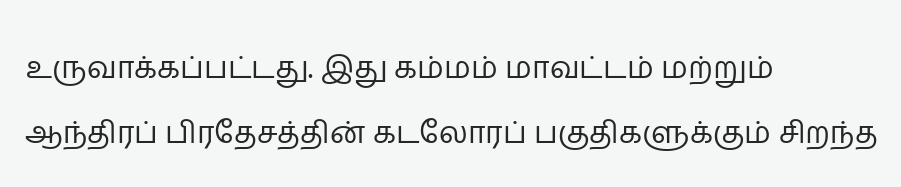உருவாக்கப்பட்டது. இது கம்மம் மாவட்டம் மற்றும் ஆந்திரப் பிரதேசத்தின் கடலோரப் பகுதிகளுக்கும் சிறந்த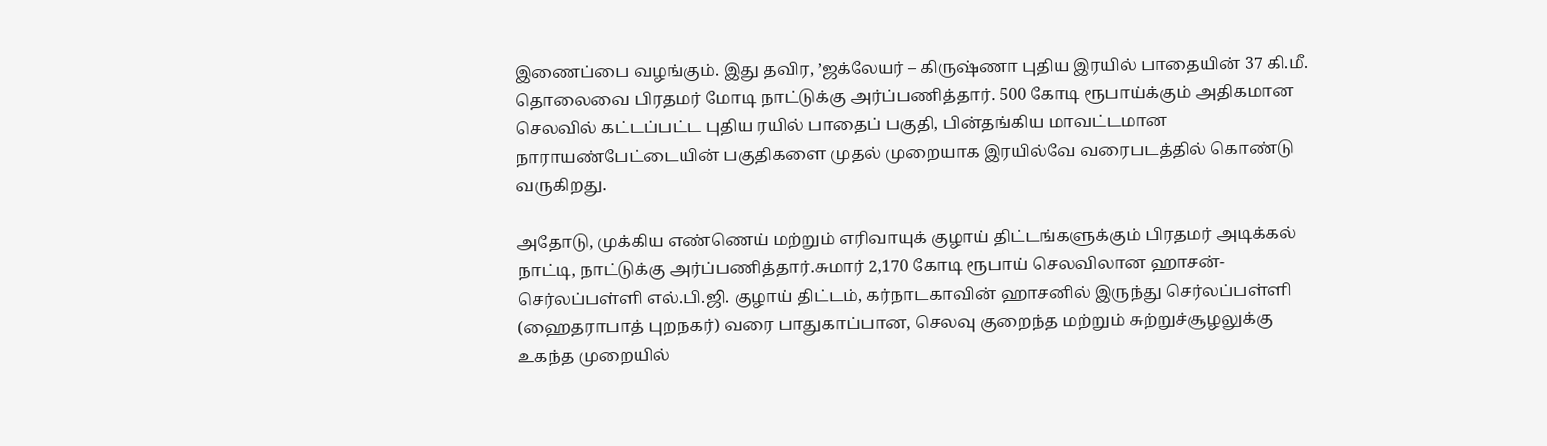இணைப்பை வழங்கும். இது தவிர, ’ஜக்லேயர் – கிருஷ்ணா புதிய இரயில் பாதையின் 37 கி.மீ. தொலைவை பிரதமர் மோடி நாட்டுக்கு அர்ப்பணித்தார். 500 கோடி ரூபாய்க்கும் அதிகமான செலவில் கட்டப்பட்ட புதிய ரயில் பாதைப் பகுதி, பின்தங்கிய மாவட்டமான நாராயண்பேட்டையின் பகுதிகளை முதல் முறையாக இரயில்வே வரைபடத்தில் கொண்டு வருகிறது.

அதோடு, முக்கிய எண்ணெய் மற்றும் எரிவாயுக் குழாய் திட்டங்களுக்கும் பிரதமர் அடிக்கல் நாட்டி, நாட்டுக்கு அர்ப்பணித்தார்.சுமார் 2,170 கோடி ரூபாய் செலவிலான ஹாசன்-செர்லப்பள்ளி எல்.பி.ஜி. குழாய் திட்டம், கர்நாடகாவின் ஹாசனில் இருந்து செர்லப்பள்ளி (ஹைதராபாத் புறநகர்) வரை பாதுகாப்பான, செலவு குறைந்த மற்றும் சுற்றுச்சூழலுக்கு உகந்த முறையில்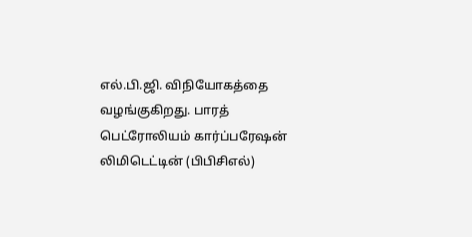எல்.பி.ஜி. விநியோகத்தை வழங்குகிறது. பாரத் பெட்ரோலியம் கார்ப்பரேஷன் லிமிடெட்டின் (பிபிசிஎல்)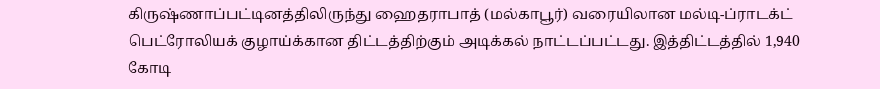கிருஷ்ணாப்பட்டினத்திலிருந்து ஹைதராபாத் (மல்காபூர்) வரையிலான மல்டி-ப்ராடக்ட் பெட்ரோலியக் குழாய்க்கான திட்டத்திற்கும் அடிக்கல் நாட்டப்பட்டது. இத்திட்டத்தில் 1,940 கோடி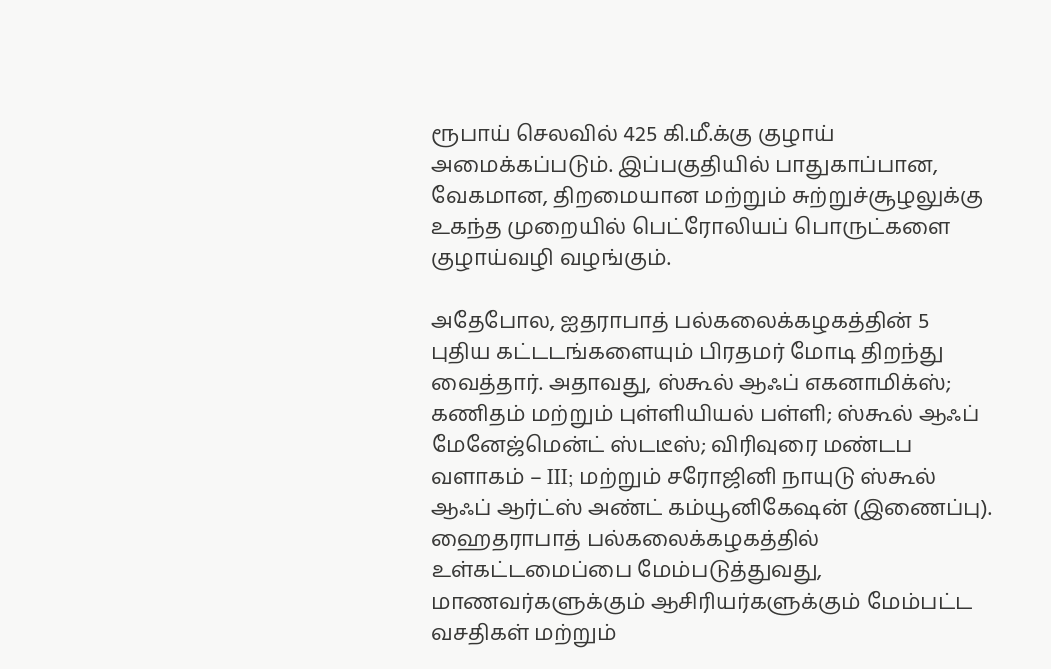ரூபாய் செலவில் 425 கி.மீ.க்கு குழாய் அமைக்கப்படும். இப்பகுதியில் பாதுகாப்பான, வேகமான, திறமையான மற்றும் சுற்றுச்சூழலுக்கு உகந்த முறையில் பெட்ரோலியப் பொருட்களை குழாய்வழி வழங்கும்.

அதேபோல, ஐதராபாத் பல்கலைக்கழகத்தின் 5 புதிய கட்டடங்களையும் பிரதமர் மோடி திறந்து வைத்தார். அதாவது, ஸ்கூல் ஆஃப் எகனாமிக்ஸ்; கணிதம் மற்றும் புள்ளியியல் பள்ளி; ஸ்கூல் ஆஃப் மேனேஜ்மென்ட் ஸ்டடீஸ்; விரிவுரை மண்டப வளாகம் – III; மற்றும் சரோஜினி நாயுடு ஸ்கூல் ஆஃப் ஆர்ட்ஸ் அண்ட் கம்யூனிகேஷன் (இணைப்பு). ஹைதராபாத் பல்கலைக்கழகத்தில் உள்கட்டமைப்பை மேம்படுத்துவது, மாணவர்களுக்கும் ஆசிரியர்களுக்கும் மேம்பட்ட வசதிகள் மற்றும்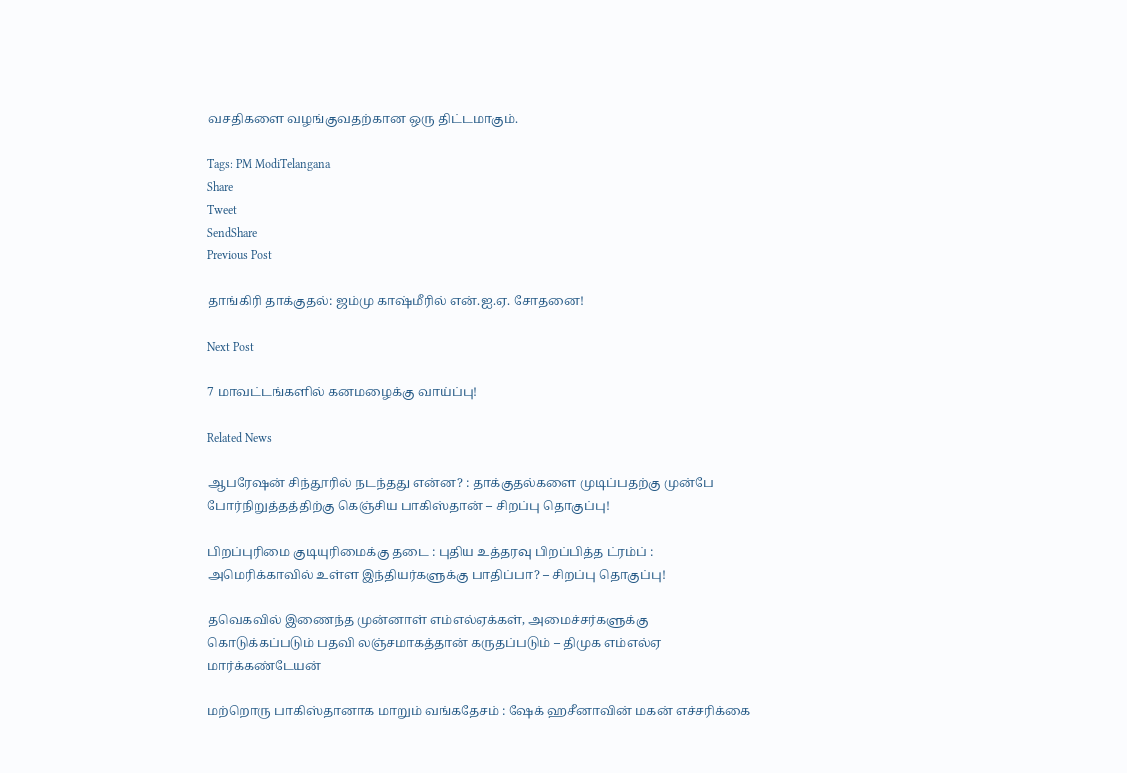வசதிகளை வழங்குவதற்கான ஒரு திட்டமாகும்.

Tags: PM ModiTelangana
Share
Tweet
SendShare
Previous Post

தாங்கிரி தாக்குதல்: ஜம்மு காஷ்மீரில் என்.ஐ.ஏ. சோதனை!

Next Post

7 மாவட்டங்களில் கனமழைக்கு வாய்ப்பு!

Related News

ஆபரேஷன் சிந்தூரில் நடந்தது என்ன? : தாக்குதல்களை முடிப்பதற்கு முன்பே போர்நிறுத்தத்திற்கு கெஞ்சிய பாகிஸ்தான் – சிறப்பு தொகுப்பு!

பிறப்புரிமை குடியுரிமைக்கு தடை : புதிய உத்தரவு பிறப்பித்த ட்ரம்ப் : அமெரிக்காவில் உள்ள இந்தியர்களுக்கு பாதிப்பா? – சிறப்பு தொகுப்பு!

தவெகவில் இணைந்த முன்னாள் எம்எல்ஏக்கள், அமைச்சர்களுக்கு கொடுக்கப்படும் பதவி லஞ்சமாகத்தான் கருதப்படும் – திமுக எம்எல்ஏ மார்க்கண்டேயன்

மற்றொரு பாகிஸ்தானாக மாறும் வங்கதேசம் : ஷேக் ஹசீனாவின் மகன் எச்சரிக்கை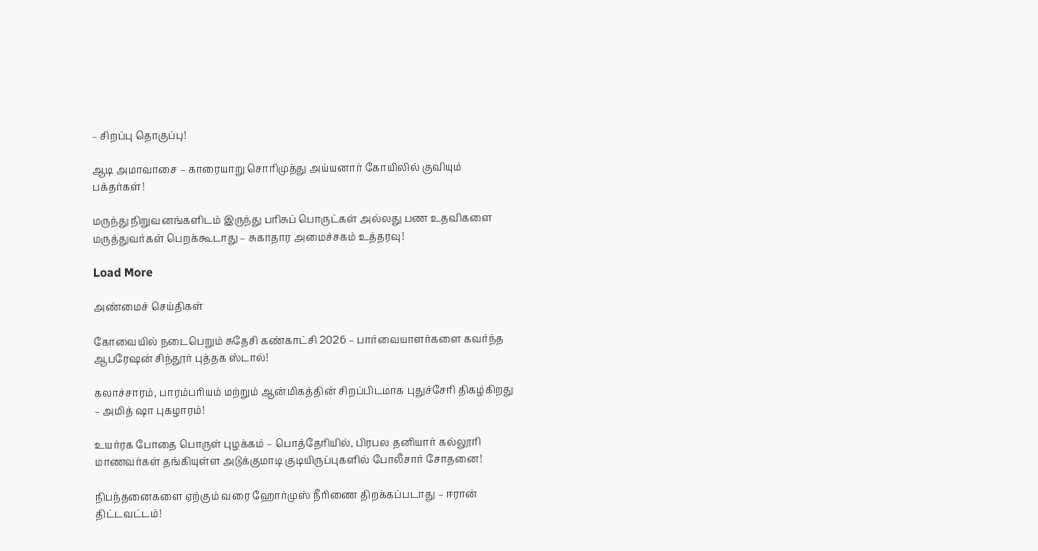– சிறப்பு தொகுப்பு!

ஆடி அமாவாசை – காரையாறு சொரிமுத்து அய்யனார் கோயிலில் குவியும் பக்தர்கள்!

மருந்து நிறுவனங்களிடம் இருந்து பரிசுப் பொருட்கள் அல்லது பண உதவிகளை மருத்துவர்கள் பெறக்கூடாது – சுகாதார அமைச்சகம் உத்தரவு!

Load More

அண்மைச் செய்திகள்

கோவையில் நடைபெறும் சுதேசி கண்காட்சி 2026 – பார்வையாளர்களை கவர்ந்த ஆபரேஷன் சிந்தூர் புத்தக ஸ்டால்!

கலாச்சாரம், பாரம்பரியம் மற்றும் ஆன்மிகத்தின் சிறப்பிடமாக புதுச்சேரி திகழ்கிறது – அமித் ஷா புகழாரம்!

உயர்ரக போதை பொருள் புழக்கம் – பொத்தேரியில், பிரபல தனியார் கல்லூரி மாணவர்கள் தங்கியுள்ள அடுக்குமாடி குடியிருப்புகளில் போலீசார் சோதனை!

நிபந்தனைகளை ஏற்கும் வரை ஹோர்முஸ் நீரிணை திறக்கப்படாது – ஈரான் திட்டவட்டம்!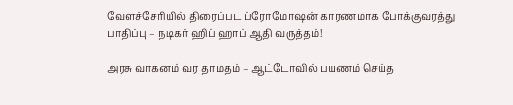வேளச்சேரியில் திரைப்பட ப்ரோமோஷன் காரணமாக போக்குவரத்து பாதிப்பு – நடிகர் ஹிப் ஹாப் ஆதி வருத்தம்!

அரசு வாகனம் வர தாமதம் – ஆட்டோவில் பயணம் செய்த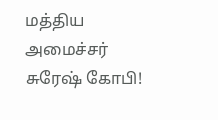மத்திய அமைச்சர் சுரேஷ் கோபி!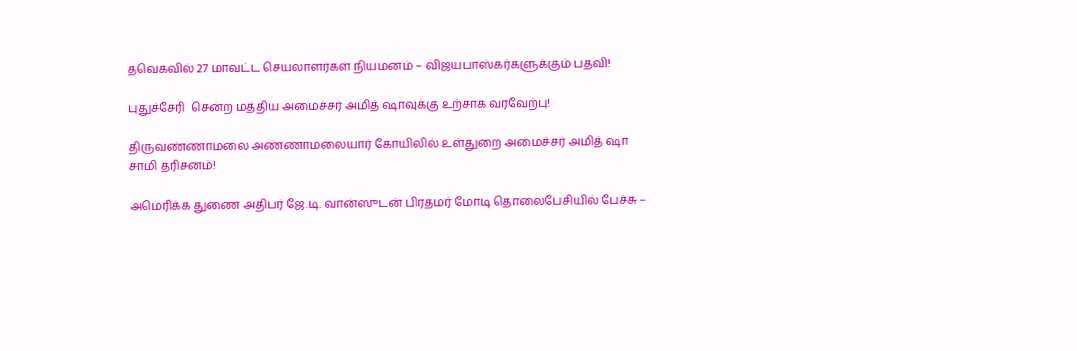தவெகவில் 27 மாவட்ட செயலாளர்கள் நியமனம் – விஜயபாஸ்கர்களுக்கும் பதவி!

புதுச்சேரி  சென்ற மத்திய அமைச்சர் அமித் ஷாவுக்கு உற்சாக வரவேற்பு!

திருவண்ணாமலை அண்ணாமலையார் கோயிலில் உள்துறை அமைச்சர் அமித் ஷா சாமி தரிசனம்!

அமெரிக்க துணை அதிபர் ஜே.டி. வான்ஸுடன் பிரதமர் மோடி தொலைபேசியில் பேச்சு –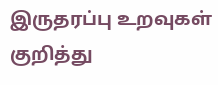இருதரப்பு உறவுகள் குறித்து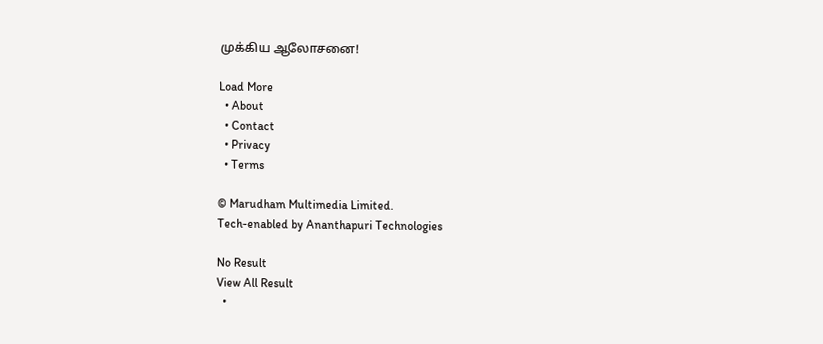முக்கிய ஆலோசனை!

Load More
  • About
  • Contact
  • Privacy
  • Terms

© Marudham Multimedia Limited.
Tech-enabled by Ananthapuri Technologies

No Result
View All Result
  •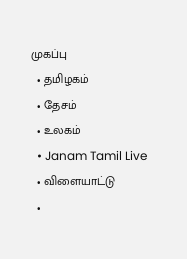முகப்பு
  • தமிழகம்
  • தேசம்
  • உலகம்
  • Janam Tamil Live
  • விளையாட்டு
  •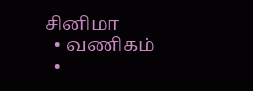சினிமா
  • வணிகம்
  •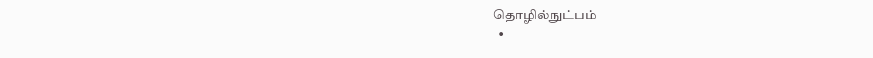தொழில்நுட்பம்
  •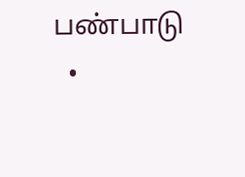பண்பாடு
  •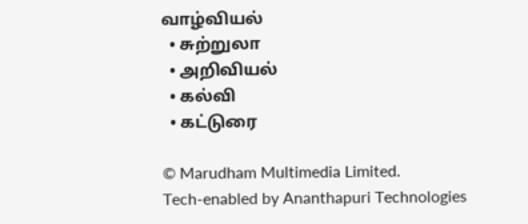வாழ்வியல்
  • சுற்றுலா
  • அறிவியல்
  • கல்வி
  • கட்டுரை

© Marudham Multimedia Limited.
Tech-enabled by Ananthapuri Technologies